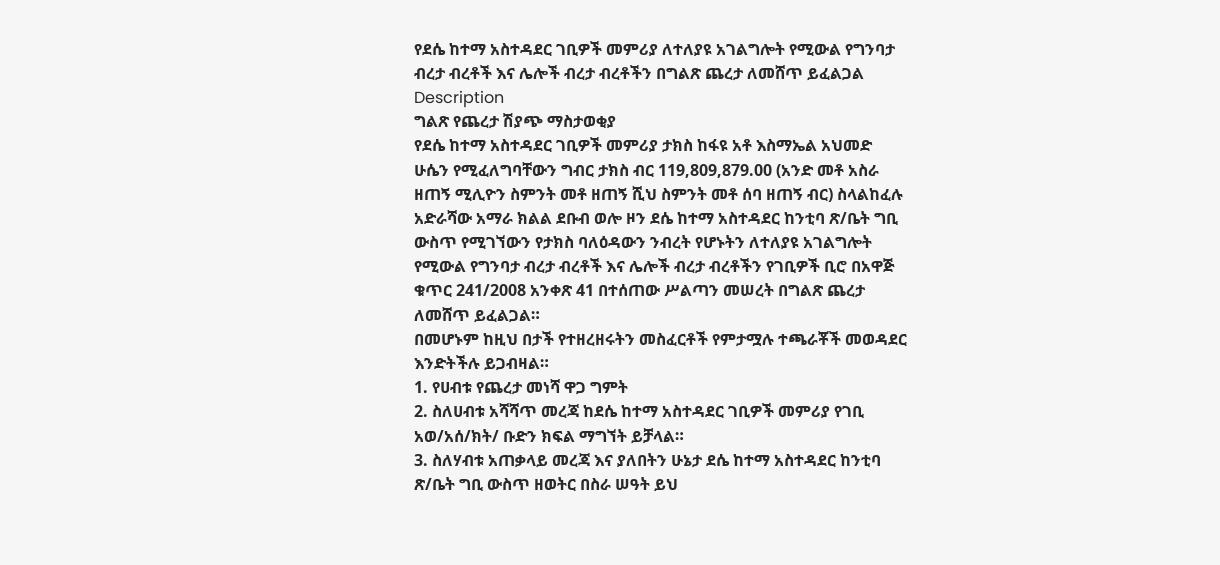የደሴ ከተማ አስተዳደር ገቢዎች መምሪያ ለተለያዩ አገልግሎት የሚውል የግንባታ ብረታ ብረቶች እና ሌሎች ብረታ ብረቶችን በግልጽ ጨረታ ለመሸጥ ይፈልጋል
Description
ግልጽ የጨረታ ሽያጭ ማስታወቂያ
የደሴ ከተማ አስተዳደር ገቢዎች መምሪያ ታክስ ከፋዩ አቶ እስማኤል አህመድ ሁሴን የሚፈለግባቸውን ግብር ታክስ ብር 119,809,879.00 (አንድ መቶ አስራ ዘጠኝ ሚሊዮን ስምንት መቶ ዘጠኝ ሺህ ስምንት መቶ ሰባ ዘጠኝ ብር) ስላልከፈሉ አድራሻው አማራ ክልል ደቡብ ወሎ ዞን ደሴ ከተማ አስተዳደር ከንቲባ ጽ/ቤት ግቢ ውስጥ የሚገኘውን የታክስ ባለዕዳውን ንብረት የሆኑትን ለተለያዩ አገልግሎት የሚውል የግንባታ ብረታ ብረቶች እና ሌሎች ብረታ ብረቶችን የገቢዎች ቢሮ በአዋጅ ቁጥር 241/2008 አንቀጽ 41 በተሰጠው ሥልጣን መሠረት በግልጽ ጨረታ ለመሸጥ ይፈልጋል።
በመሆኑም ከዚህ በታች የተዘረዘሩትን መስፈርቶች የምታሟሉ ተጫራቾች መወዳደር እንድትችሉ ይጋብዛል።
1. የሀብቱ የጨረታ መነሻ ዋጋ ግምት
2. ስለሀብቱ አሻሻጥ መረጃ ከደሴ ከተማ አስተዳደር ገቢዎች መምሪያ የገቢ አወ/አሰ/ክት/ ቡድን ክፍል ማግኘት ይቻላል።
3. ስለሃብቱ አጠቃላይ መረጃ እና ያለበትን ሁኔታ ደሴ ከተማ አስተዳደር ከንቲባ ጽ/ቤት ግቢ ውስጥ ዘወትር በስራ ሠዓት ይህ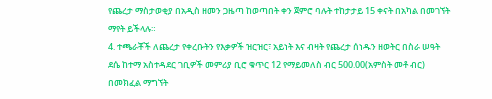የጨረታ ማስታወቂያ በአዲስ ዘመን ጋዜጣ ከወጣበት ቀን ጀምሮ ባሉት ተከታታይ 15 ቀናት በአካል በመገኘት ማየት ይችላሉ።
4. ተጫራቾች ለጨረታ የቀረቡትን የእቃዎች ዝርዝር፣ አይነት እና ብዛት የጨረታ ሰነዱን ዘወትር በስራ ሠዓት ደሴ ከተማ አስተዳደር ገቢዎች መምሪያ ቢሮ ቁጥር 12 የማይመለስ ብር 500.00(አምስት መቶ ብር) በመክፈል ማግኘት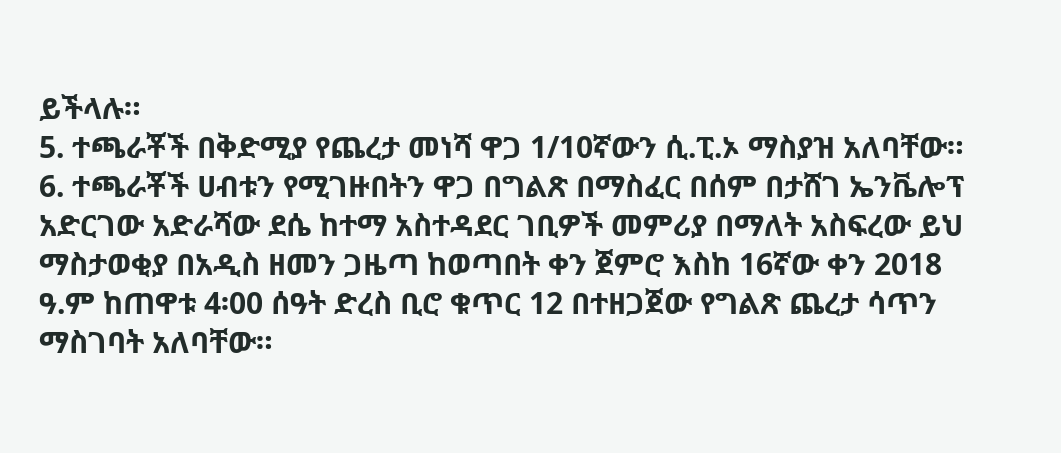ይችላሉ።
5. ተጫራቾች በቅድሚያ የጨረታ መነሻ ዋጋ 1/10ኛውን ሲ.ፒ.ኦ ማስያዝ አለባቸው።
6. ተጫራቾች ሀብቱን የሚገዙበትን ዋጋ በግልጽ በማስፈር በሰም በታሸገ ኤንቬሎፕ አድርገው አድራሻው ደሴ ከተማ አስተዳደር ገቢዎች መምሪያ በማለት አስፍረው ይህ ማስታወቂያ በአዲስ ዘመን ጋዜጣ ከወጣበት ቀን ጀምሮ እስከ 16ኛው ቀን 2018 ዓ.ም ከጠዋቱ 4፡00 ሰዓት ድረስ ቢሮ ቁጥር 12 በተዘጋጀው የግልጽ ጨረታ ሳጥን ማስገባት አለባቸው።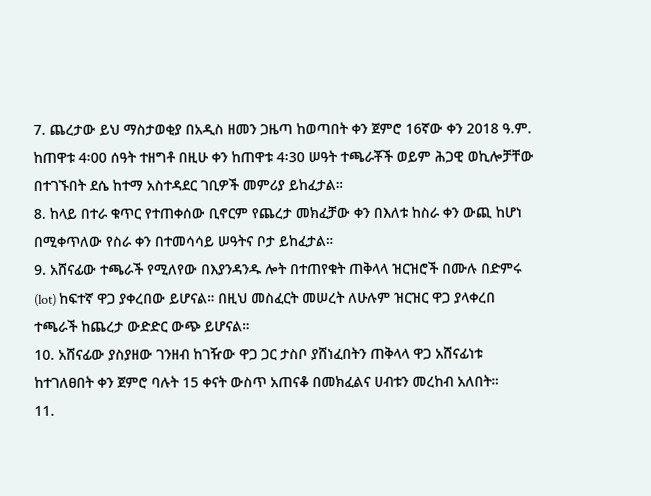7. ጨረታው ይህ ማስታወቂያ በአዲስ ዘመን ጋዜጣ ከወጣበት ቀን ጀምሮ 16ኛው ቀን 2018 ዓ.ም. ከጠዋቱ 4፡00 ሰዓት ተዘግቶ በዚሁ ቀን ከጠዋቱ 4፡30 ሠዓት ተጫራቾች ወይም ሕጋዊ ወኪሎቻቸው በተገኙበት ደሴ ከተማ አስተዳደር ገቢዎች መምሪያ ይከፈታል።
8. ከላይ በተራ ቁጥር የተጠቀሰው ቢኖርም የጨረታ መክፈቻው ቀን በእለቱ ከስራ ቀን ውጪ ከሆነ በሚቀጥለው የስራ ቀን በተመሳሳይ ሠዓትና ቦታ ይከፈታል።
9. አሸናፊው ተጫራች የሚለየው በእያንዳንዱ ሎት በተጠየቁት ጠቅላላ ዝርዝሮች በሙሉ በድምሩ (lot) ከፍተኛ ዋጋ ያቀረበው ይሆናል። በዚህ መስፈርት መሠረት ለሁሉም ዝርዝር ዋጋ ያላቀረበ ተጫራች ከጨረታ ውድድር ውጭ ይሆናል።
10. አሸናፊው ያስያዘው ገንዘብ ከገዥው ዋጋ ጋር ታስቦ ያሸነፈበትን ጠቅላላ ዋጋ አሸናፊነቱ ከተገለፀበት ቀን ጀምሮ ባሉት 15 ቀናት ውስጥ አጠናቆ በመክፈልና ሀብቱን መረከብ አለበት።
11.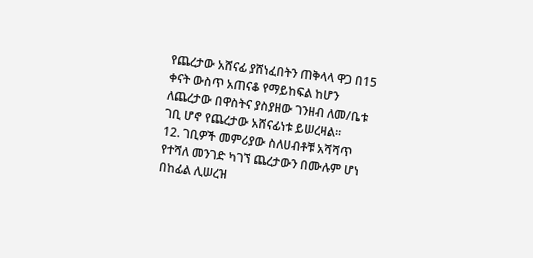የጨረታው አሸናፊ ያሸነፈበትን ጠቅላላ ዋጋ በ15 ቀናት ውስጥ አጠናቆ የማይከፍል ከሆን ለጨረታው በዋስትና ያስያዘው ገንዘብ ለመ/ቤቱ ገቢ ሆኖ የጨረታው አሸናፊነቱ ይሠረዛል።
12. ገቢዎች መምሪያው ስለሀብቶቹ አሻሻጥ የተሻለ መንገድ ካገኘ ጨረታውን በሙሉም ሆነ በከፊል ሊሠረዝ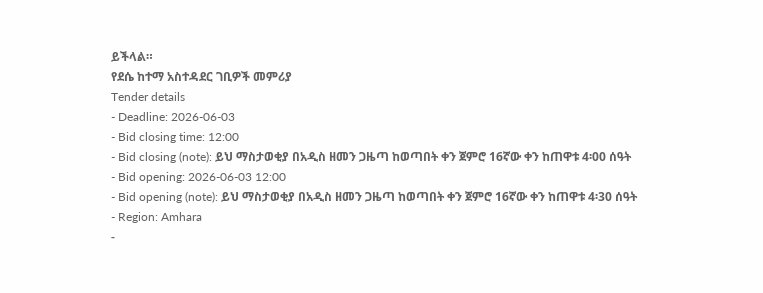ይችላል።
የደሴ ከተማ አስተዳደር ገቢዎች መምሪያ
Tender details
- Deadline: 2026-06-03
- Bid closing time: 12:00
- Bid closing (note): ይህ ማስታወቂያ በአዲስ ዘመን ጋዜጣ ከወጣበት ቀን ጀምሮ 16ኛው ቀን ከጠዋቱ 4፡00 ሰዓት
- Bid opening: 2026-06-03 12:00
- Bid opening (note): ይህ ማስታወቂያ በአዲስ ዘመን ጋዜጣ ከወጣበት ቀን ጀምሮ 16ኛው ቀን ከጠዋቱ 4፡30 ሰዓት
- Region: Amhara
-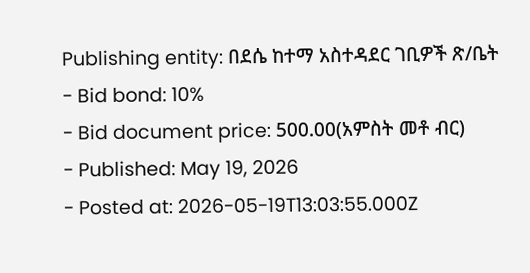Publishing entity: በደሴ ከተማ አስተዳደር ገቢዎች ጽ/ቤት
- Bid bond: 10%
- Bid document price: 500.00(አምስት መቶ ብር)
- Published: May 19, 2026
- Posted at: 2026-05-19T13:03:55.000Z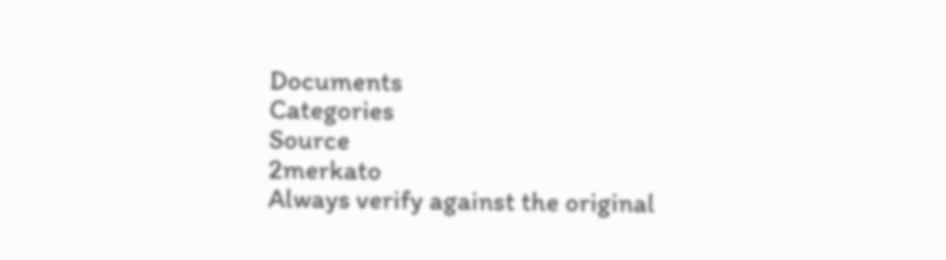Documents
Categories
Source
2merkato
Always verify against the original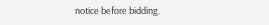notice before bidding.